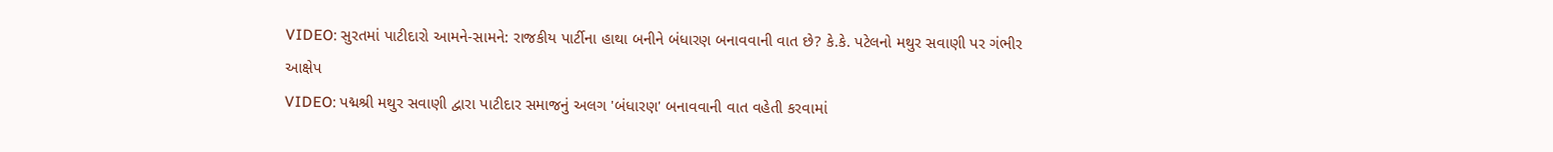VIDEO: સુરતમાં પાટીદારો આમને-સામને: રાજકીય પાર્ટીના હાથા બનીને બંધારણ બનાવવાની વાત છે? કે.કે. પટેલનો મથુર સવાણી પર ગંભીર આક્ષેપ
VIDEO: પદ્મશ્રી મથુર સવાણી દ્વારા પાટીદાર સમાજનું અલગ 'બંધારણ' બનાવવાની વાત વહેતી કરવામાં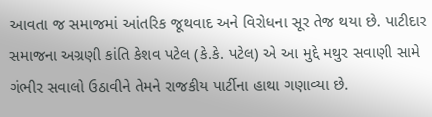આવતા જ સમાજમાં આંતરિક જૂથવાદ અને વિરોધના સૂર તેજ થયા છે. પાટીદાર સમાજના અગ્રણી કાંતિ કેશવ પટેલ (કે.કે. પટેલ) એ આ મુદ્દે મથુર સવાણી સામે ગંભીર સવાલો ઉઠાવીને તેમને રાજકીય પાર્ટીના હાથા ગણાવ્યા છે.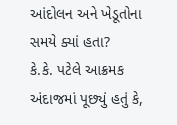આંદોલન અને ખેડૂતોના સમયે ક્યાં હતા?
કે.કે. પટેલે આક્રમક અંદાજમાં પૂછ્યું હતું કે,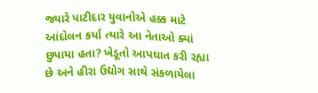જ્યારે પાટીદાર યુવાનોએ હક્ક માટે આંદોલન કર્યા ત્યારે આ નેતાઓ ક્યાં છુપાયા હતા? ખેડૂતો આપઘાત કરી રહ્યા છે અને હીરા ઉદ્યોગ સાથે સંકળાયેલા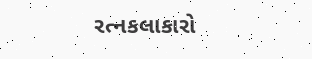રત્નકલાકારો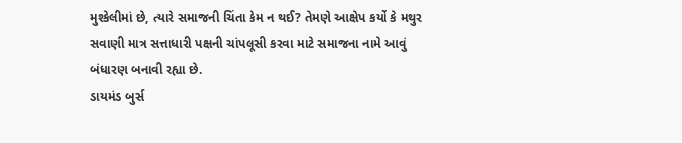મુશ્કેલીમાં છે, ત્યારે સમાજની ચિંતા કેમ ન થઈ? તેમણે આક્ષેપ કર્યો કે મથુર સવાણી માત્ર સત્તાધારી પક્ષની ચાંપલૂસી કરવા માટે સમાજના નામે આવું બંધારણ બનાવી રહ્યા છે.
ડાયમંડ બુર્સ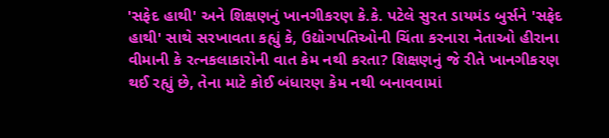'સફેદ હાથી' અને શિક્ષણનું ખાનગીકરણ કે.કે. પટેલે સુરત ડાયમંડ બુર્સને 'સફેદ હાથી' સાથે સરખાવતા કહ્યું કે, ઉદ્યોગપતિઓની ચિંતા કરનારા નેતાઓ હીરાના વીમાની કે રત્નકલાકારોની વાત કેમ નથી કરતા? શિક્ષણનું જે રીતે ખાનગીકરણ થઈ રહ્યું છે, તેના માટે કોઈ બંધારણ કેમ નથી બનાવવામાં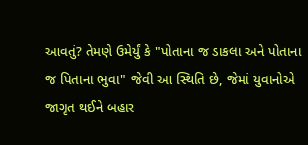આવતું? તેમણે ઉમેર્યું કે "પોતાના જ ડાકલા અને પોતાના જ પિતાના ભુવા" જેવી આ સ્થિતિ છે, જેમાં યુવાનોએ જાગૃત થઈને બહાર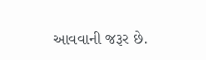આવવાની જરૂર છે.